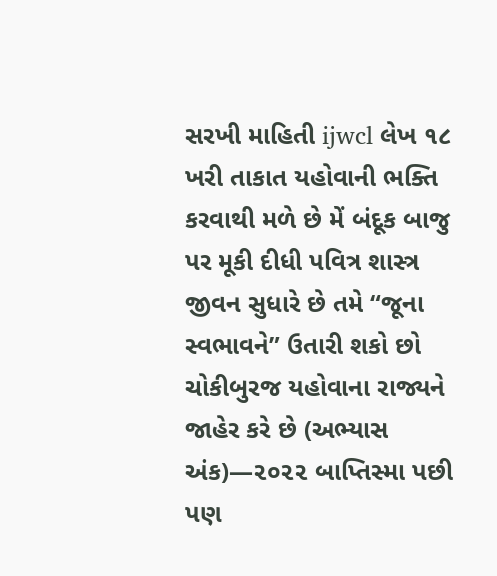સરખી માહિતી ijwcl લેખ ૧૮ ખરી તાકાત યહોવાની ભક્તિ કરવાથી મળે છે મેં બંદૂક બાજુ પર મૂકી દીધી પવિત્ર શાસ્ત્ર જીવન સુધારે છે તમે “જૂના સ્વભાવને” ઉતારી શકો છો ચોકીબુરજ યહોવાના રાજ્યને જાહેર કરે છે (અભ્યાસ અંક)—૨૦૨૨ બાપ્તિસ્મા પછી પણ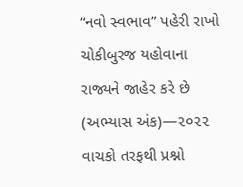“નવો સ્વભાવ” પહેરી રાખો ચોકીબુરજ યહોવાના રાજ્યને જાહેર કરે છે (અભ્યાસ અંક)—૨૦૨૨ વાચકો તરફથી પ્રશ્નો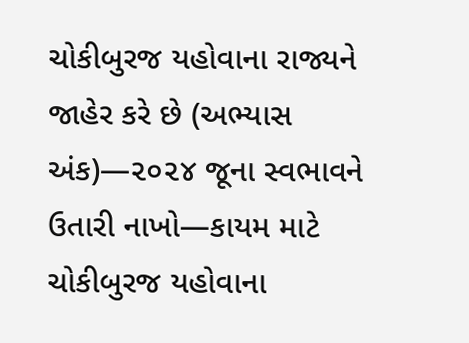ચોકીબુરજ યહોવાના રાજ્યને જાહેર કરે છે (અભ્યાસ અંક)—૨૦૨૪ જૂના સ્વભાવને ઉતારી નાખો—કાયમ માટે ચોકીબુરજ યહોવાના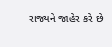રાજ્યને જાહેર કરે છે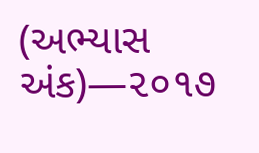(અભ્યાસ અંક)—૨૦૧૭